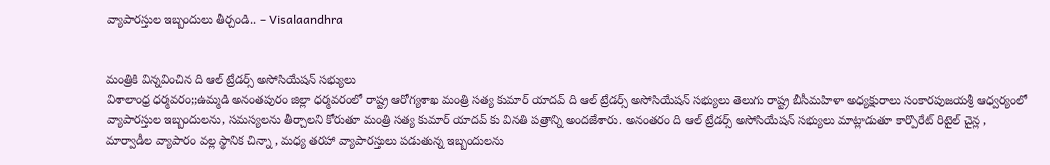వ్యాపారస్తుల ఇబ్బందులు తీర్చండి.. – Visalaandhra


మంత్రికి విన్నవించిన ది ఆల్ ట్రేడర్స్ అసోసియేషన్ సభ్యులు
విశాలాంధ్ర ధర్మవరం;;ఉమ్మడి అనంతపురం జిల్లా ధర్మవరంలో రాష్ట్ర ఆరోగ్యశాఖ మంత్రి సత్య కుమార్ యాదవ్ ది ఆల్ ట్రేడర్స్ అసోసియేషన్ సభ్యులు తెలుగు రాష్ట్ర బీసీమహిళా అధ్యక్షురాలు సంకారపుజయశ్రీ ఆధ్వర్యంలో వ్యాపారస్తుల ఇబ్బందులను, సమస్యలను తీర్చాలని కోరుతూ మంత్రి సత్య కుమార్ యాదవ్ కు వినతి పత్రాన్ని అందజేశారు. అనంతరం ది ఆల్ ట్రేడర్స్ అసోసియేషన్ సభ్యులు మాట్లాడుతూ కార్పొరేట్ రిటైల్ చైన్ల , మార్వాడీల వ్యాపారం వల్ల స్థానిక చిన్నా , మధ్య తరహా వ్యాపారస్తులు పడుతున్న ఇబ్బందులను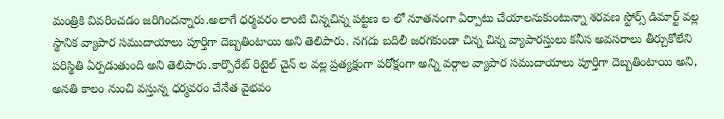మంత్రికి వివరించడం జరిగిందన్నారు.అలాగే ధర్మవరం లాంటి చిన్నచిన్న పట్టణ ల లో నూతనంగా ఏర్పాటు చేయాలనుకుంటున్నా శరవణ స్టోర్స్ డిమార్ట్ వల్ల స్థానిక వ్యాపార సముదాయాలు పూర్తిగా దెబ్బతింటాయి అని తెలిపారు. నగదు బదిలీ జరగకుండా చిన్న చిన్న వ్యాపారస్తులు కనీస అవసరాలు తీర్చుకోలేని పరిస్థితి ఏర్పడుతుంది అని తెలిపారు.కార్పొరేట్ రిటైల్ చైన్ ల వల్ల ప్రత్యక్షంగా పరోక్షంగా అన్ని వర్గాల వ్యాపార సముదాయాలు పూర్తిగా దెబ్బతింటాయి అని, అనతి కాలం నుంచి వస్తున్న ధర్మవరం చేనేత వైభవం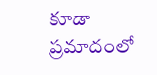కూడా ప్రమాదంలో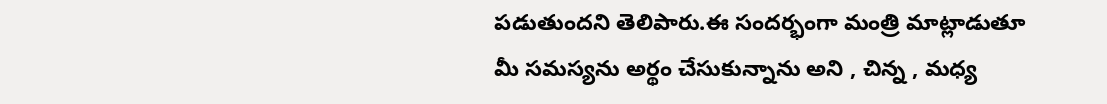పడుతుందని తెలిపారు.ఈ సందర్భంగా మంత్రి మాట్లాడుతూ మీ సమస్యను అర్థం చేసుకున్నాను అని , చిన్న , మధ్య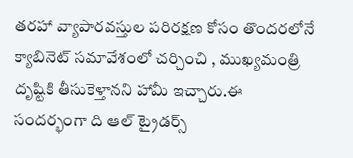తరహా వ్యాపారవస్తుల పరిరక్షణ కోసం తొందరలోనే క్యాబినెట్ సమావేశంలో చర్చించి , ముఖ్యమంత్రి దృష్టికి తీసుకెళ్తానని హామీ ఇచ్చారు.ఈ సందర్భంగా ది ఆల్ ట్రైడర్స్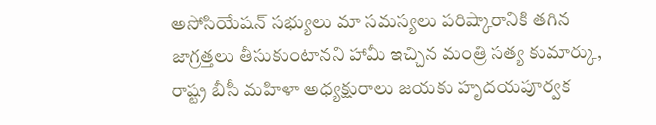అసోసియేషన్ సభ్యులు మా సమస్యలు పరిష్కారానికి తగిన జాగ్రత్తలు తీసుకుంటానని హామీ ఇచ్చిన మంత్రి సత్య కుమార్కు, రాష్ట్ర బీసీ మహిళా అధ్యక్షురాలు జయకు హృదయపూర్వక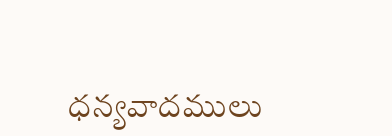ధన్యవాదములు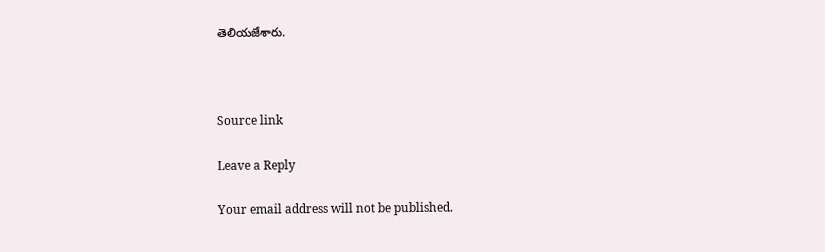తెలియజేశారు.



Source link

Leave a Reply

Your email address will not be published.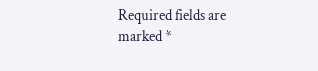Required fields are marked *